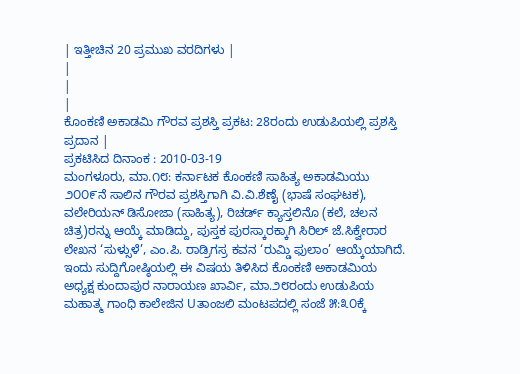| ಇತ್ತೀಚಿನ 20 ಪ್ರಮುಖ ವರದಿಗಳು |
|
|
|
ಕೊಂಕಣಿ ಅಕಾಡಮಿ ಗೌರವ ಪ್ರಶಸ್ತಿ ಪ್ರಕಟ: 28ರಂದು ಉಡುಪಿಯಲ್ಲಿ ಪ್ರಶಸ್ತಿ ಪ್ರದಾನ |
ಪ್ರಕಟಿಸಿದ ದಿನಾಂಕ : 2010-03-19
ಮಂಗಳೂರು, ಮಾ.೧೮: ಕರ್ನಾಟಕ ಕೊಂಕಣಿ ಸಾಹಿತ್ಯ ಅಕಾಡಮಿಯು ೨೦೦೯ನೆ ಸಾಲಿನ ಗೌರವ ಪ್ರಶಸ್ತಿಗಾಗಿ ವಿ.ವಿ.ಶೆಣೈ (ಭಾಷೆ ಸಂಘಟಕ), ವಲೇರಿಯನ್ ಡಿಸೋಜಾ (ಸಾಹಿತ್ಯ), ರಿಚರ್ಡ್ ಕ್ಯಾಸ್ತಲಿನೊ (ಕಲೆ, ಚಲನ ಚಿತ್ರ)ರನ್ನು ಆಯ್ಕೆ ಮಾಡಿದ್ದು, ಪುಸ್ತಕ ಪುರಸ್ಕಾರಕ್ಕಾಗಿ ಸಿರಿಲ್ ಜೆ.ಸಿಕ್ವೇರಾರ ಲೇಖನ ‘ಸುಳ್ಸುಳೆ’, ಎಂ.ಪಿ. ರಾಡ್ರಿಗಸ್ರ ಕವನ ‘ರುಮ್ಡಿ ಫುಲಾಂ’ ಆಯ್ಕೆಯಾಗಿದೆ.
ಇಂದು ಸುದ್ದಿಗೋಷ್ಠಿಯಲ್ಲಿ ಈ ವಿಷಯ ತಿಳಿಸಿದ ಕೊಂಕಣಿ ಅಕಾಡಮಿಯ ಅಧ್ಯಕ್ಷ ಕುಂದಾಪುರ ನಾರಾಯಣ ಖಾರ್ವಿ, ಮಾ.೨೮ರಂದು ಉಡುಪಿಯ ಮಹಾತ್ಮ ಗಾಂಧಿ ಕಾಲೇಜಿನ Uತಾಂಜಲಿ ಮಂಟಪದಲ್ಲಿ ಸಂಜೆ ೫:೩೦ಕ್ಕೆ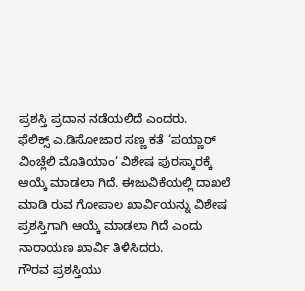ಪ್ರಶಸ್ತಿ ಪ್ರದಾನ ನಡೆಯಲಿದೆ ಎಂದರು.
ಫೆಲಿಕ್ಸ್ ಎ.ಡಿಸೋಜಾರ ಸಣ್ಣ ಕತೆ ‘ಪಯ್ಣಾರ್ ವಿಂಚ್ಲೆಲಿ ಮೊತಿಯಾಂ’ ವಿಶೇಷ ಪುರಸ್ಕಾರಕ್ಕೆ ಆಯ್ಕೆ ಮಾಡಲಾ ಗಿದೆ. ಈಜುವಿಕೆಯಲ್ಲಿ ದಾಖಲೆ ಮಾಡಿ ರುವ ಗೋಪಾಲ ಖಾರ್ವಿಯನ್ನು ವಿಶೇಷ ಪ್ರಶಸ್ತಿಗಾಗಿ ಆಯ್ಕೆ ಮಾಡಲಾ ಗಿದೆ ಎಂದು ನಾರಾಯಣ ಖಾರ್ವಿ ತಿಳಿಸಿದರು.
ಗೌರವ ಪ್ರಶಸ್ತಿಯು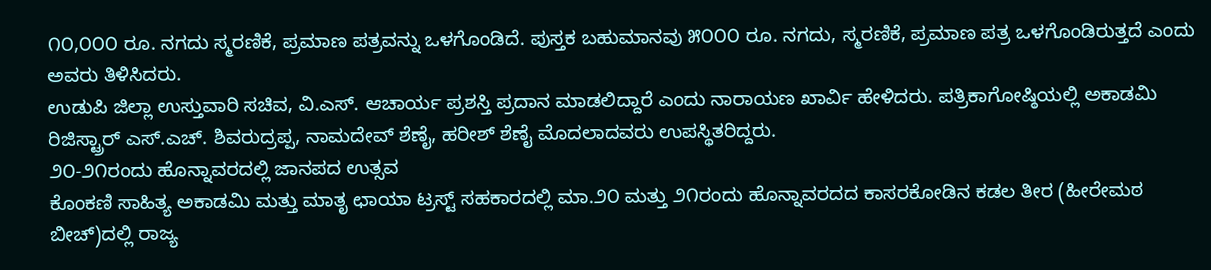೧೦,೦೦೦ ರೂ. ನಗದು ಸ್ಮರಣಿಕೆ, ಪ್ರಮಾಣ ಪತ್ರವನ್ನು ಒಳಗೊಂಡಿದೆ. ಪುಸ್ತಕ ಬಹುಮಾನವು ೫೦೦೦ ರೂ. ನಗದು, ಸ್ಮರಣಿಕೆ, ಪ್ರಮಾಣ ಪತ್ರ ಒಳಗೊಂಡಿರುತ್ತದೆ ಎಂದು ಅವರು ತಿಳಿಸಿದರು.
ಉಡುಪಿ ಜಿಲ್ಲಾ ಉಸ್ತುವಾರಿ ಸಚಿವ, ವಿ.ಎಸ್. ಆಚಾರ್ಯ ಪ್ರಶಸ್ತಿ ಪ್ರದಾನ ಮಾಡಲಿದ್ದಾರೆ ಎಂದು ನಾರಾಯಣ ಖಾರ್ವಿ ಹೇಳಿದರು. ಪತ್ರಿಕಾಗೋಷ್ಠಿಯಲ್ಲಿ ಅಕಾಡಮಿ ರಿಜಿಸ್ಟ್ರಾರ್ ಎಸ್.ಎಚ್. ಶಿವರುದ್ರಪ್ಪ, ನಾಮದೇವ್ ಶೆಣೈ, ಹರೀಶ್ ಶೆಣೈ ಮೊದಲಾದವರು ಉಪಸ್ಥಿತರಿದ್ದರು.
೨೦-೨೧ರಂದು ಹೊನ್ನಾವರದಲ್ಲಿ ಜಾನಪದ ಉತ್ಸವ
ಕೊಂಕಣಿ ಸಾಹಿತ್ಯ ಅಕಾಡಮಿ ಮತ್ತು ಮಾತೃ ಛಾಯಾ ಟ್ರಸ್ಟ್ ಸಹಕಾರದಲ್ಲಿ ಮಾ.೨೦ ಮತ್ತು ೨೧ರಂದು ಹೊನ್ನಾವರದದ ಕಾಸರಕೋಡಿನ ಕಡಲ ತೀರ (ಹೀರೇಮಠ ಬೀಚ್)ದಲ್ಲಿ ರಾಜ್ಯ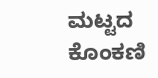ಮಟ್ಟದ ಕೊಂಕಣಿ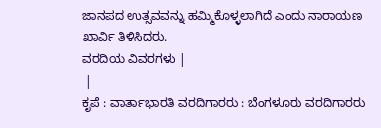ಜಾನಪದ ಉತ್ಸವವನ್ನು ಹಮ್ಮಿಕೊಳ್ಳಲಾಗಿದೆ ಎಂದು ನಾರಾಯಣ ಖಾರ್ವಿ ತಿಳಿಸಿದರು.
ವರದಿಯ ವಿವರಗಳು |
 |
ಕೃಪೆ : ವಾರ್ತಾಭಾರತಿ ವರದಿಗಾರರು : ಬೆಂಗಳೂರು ವರದಿಗಾರರು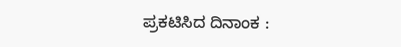ಪ್ರಕಟಿಸಿದ ದಿನಾಂಕ :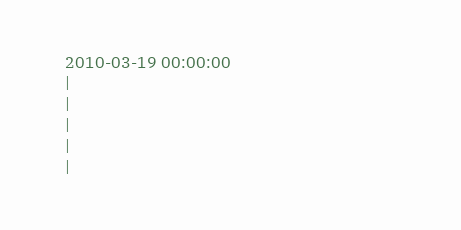2010-03-19 00:00:00
|
|
|
|
|